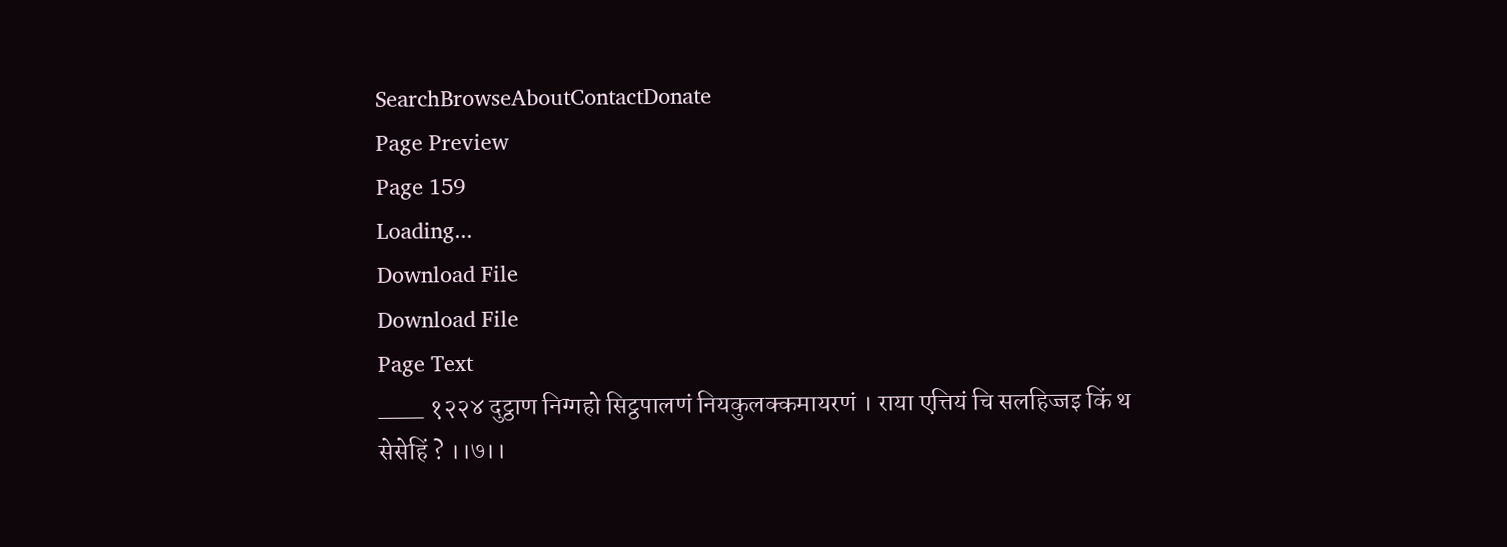SearchBrowseAboutContactDonate
Page Preview
Page 159
Loading...
Download File
Download File
Page Text
___ १२२४ दुट्ठाण निग्गहो सिट्ठपालणं नियकुलक्कमायरणं । राया एत्तियं चि सलहिज्जइ किं थ सेसेहिं ? ।।७।।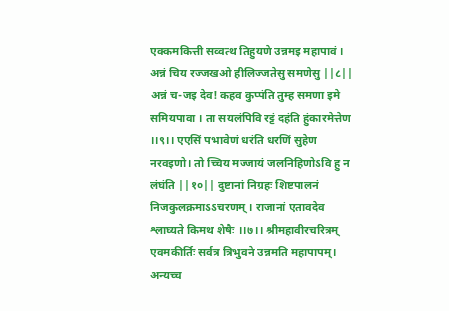एक्कमकित्ती सव्वत्थ तिहुयणे उन्नमइ महापावं । अन्नं चिय रज्जखओ हीलिज्जतेसु समणेसु ||८|| अन्नं च-जइ देव! कहव कुप्पंति तुम्ह समणा इमे समियपावा । ता सयलंपिवि रट्टं दहंति हुंकारमेत्तेण ।।९।। एएसिं पभावेणं धरंति धरणिं सुहेण नरवइणो। तो च्चिय मज्जायं जलनिहिणोऽवि हु न लंघंति ||१०|| दुष्टानां निग्रहः शिष्टपालनं निजकुलक्रमाऽऽचरणम् । राजानां एतावदेव श्लाघ्यते किमथ शेषैः ।।७।। श्रीमहावीरचरित्रम् एवमकीर्तिः सर्वत्र त्रिभुवने उन्नमति महापापम्। अन्यच्च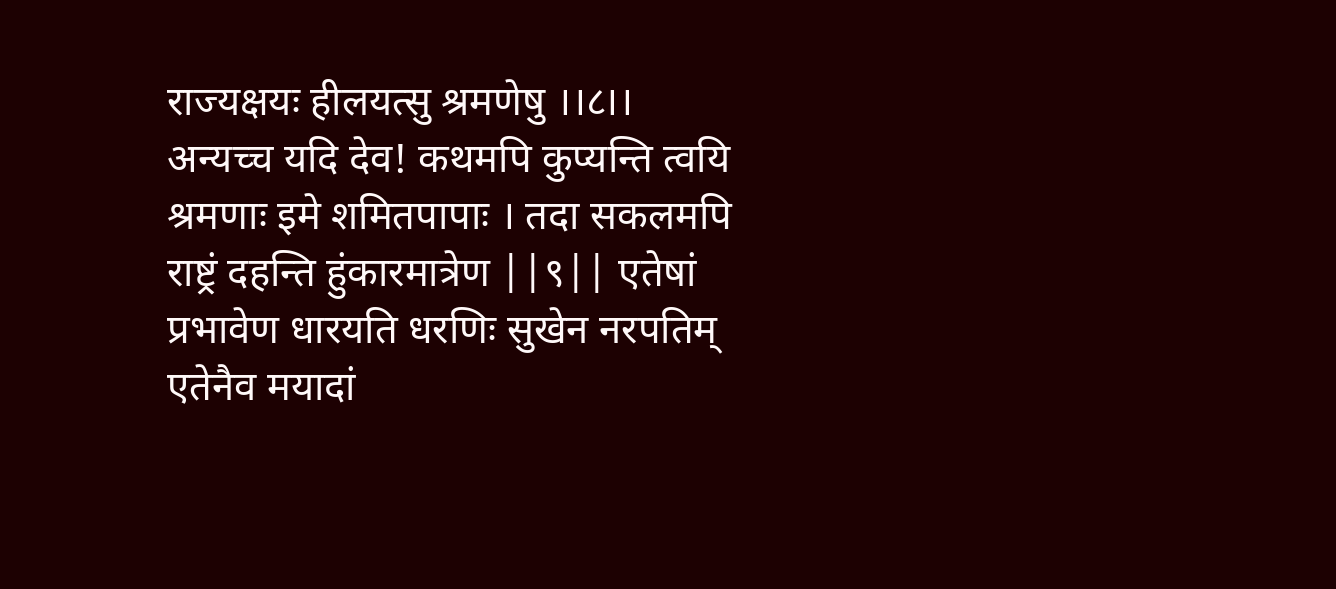राज्यक्षयः हीलयत्सु श्रमणेषु ।।८।। अन्यच्च यदि देव! कथमपि कुप्यन्ति त्वयि श्रमणाः इमे शमितपापाः । तदा सकलमपि राष्ट्रं दहन्ति हुंकारमात्रेण ||९|| एतेषां प्रभावेण धारयति धरणिः सुखेन नरपतिम् एतेनैव मयादां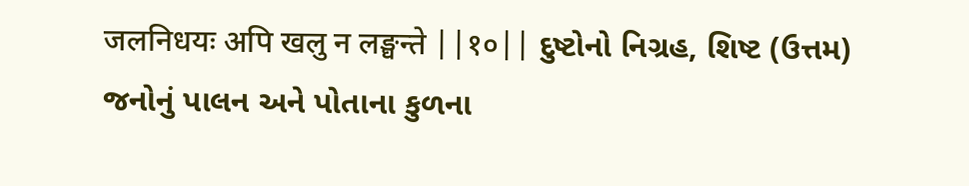जलनिधयः अपि खलु न लङ्घन्ते ||१०|| દુષ્ટોનો નિગ્રહ, શિષ્ટ (ઉત્તમ) જનોનું પાલન અને પોતાના કુળના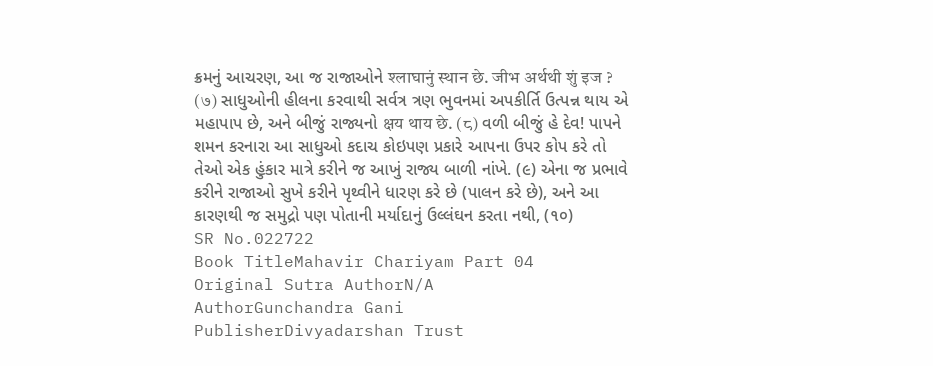ક્રમનું આચરણ, આ જ રાજાઓને श्लाघानुं स्थान छे. जीभ अर्थथी शुं इज ? (७) સાધુઓની હીલના કરવાથી સર્વત્ર ત્રણ ભુવનમાં અપકીર્તિ ઉત્પન્ન થાય એ મહાપાપ છે, અને બીજું રાજ્યનો क्षय थाय छे. (८) વળી બીજું હે દેવ! પાપને શમન કરનારા આ સાધુઓ કદાચ કોઇપણ પ્રકારે આપના ઉપર કોપ કરે તો તેઓ એક હુંકાર માત્રે કરીને જ આખું રાજ્ય બાળી નાંખે. (૯) એના જ પ્રભાવે કરીને રાજાઓ સુખે કરીને પૃથ્વીને ધારણ કરે છે (પાલન કરે છે), અને આ કારણથી જ સમુદ્રો પણ પોતાની મર્યાદાનું ઉલ્લંઘન કરતા નથી, (૧૦)
SR No.022722
Book TitleMahavir Chariyam Part 04
Original Sutra AuthorN/A
AuthorGunchandra Gani
PublisherDivyadarshan Trust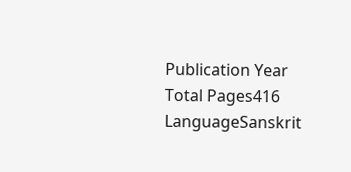Publication Year
Total Pages416
LanguageSanskrit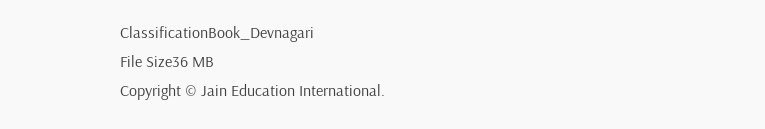ClassificationBook_Devnagari
File Size36 MB
Copyright © Jain Education International.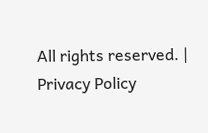All rights reserved. | Privacy Policy